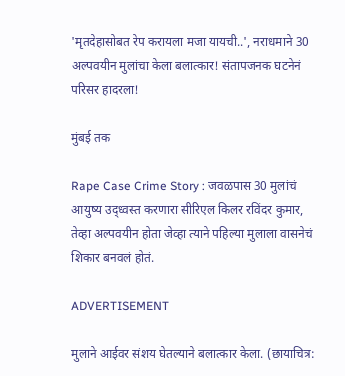'मृतदेहासोबत रेप करायला मजा यायची..', नराधमाने 30 अल्पवयीन मुलांचा केला बलात्कार! संतापजनक घटनेनं परिसर हादरला!

मुंबई तक

Rape Case Crime Story : जवळपास 30 मुलांचं आयुष्य उद्ध्वस्त करणारा सीरिएल किलर रविंदर कुमार, तेव्हा अल्पवयीन होता जेव्हा त्याने पहिल्या मुलाला वासनेचं शिकार बनवलं होतं.

ADVERTISEMENT

मुलाने आईवर संशय घेतल्याने बलात्कार केला. (छायाचित्र: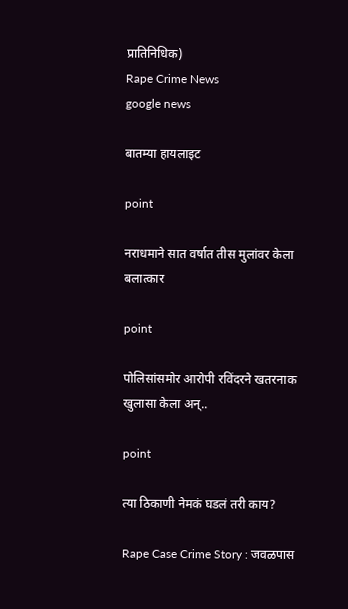प्रातिनिधिक)
Rape Crime News
google news

बातम्या हायलाइट

point

नराधमाने सात वर्षात तीस मुलांवर केला बलात्कार

point

पोलिसांसमोर आरोपी रविंदरने खतरनाक खुलासा केला अन्..

point

त्या ठिकाणी नेमकं घडलं तरी काय?

Rape Case Crime Story : जवळपास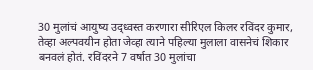30 मुलांचं आयुष्य उद्ध्वस्त करणारा सीरिएल किलर रविंदर कुमार, तेव्हा अल्पवयीन होता जेव्हा त्याने पहिल्या मुलाला वासनेचं शिकार बनवलं होतं. रविंदरने 7 वर्षात 30 मुलांचा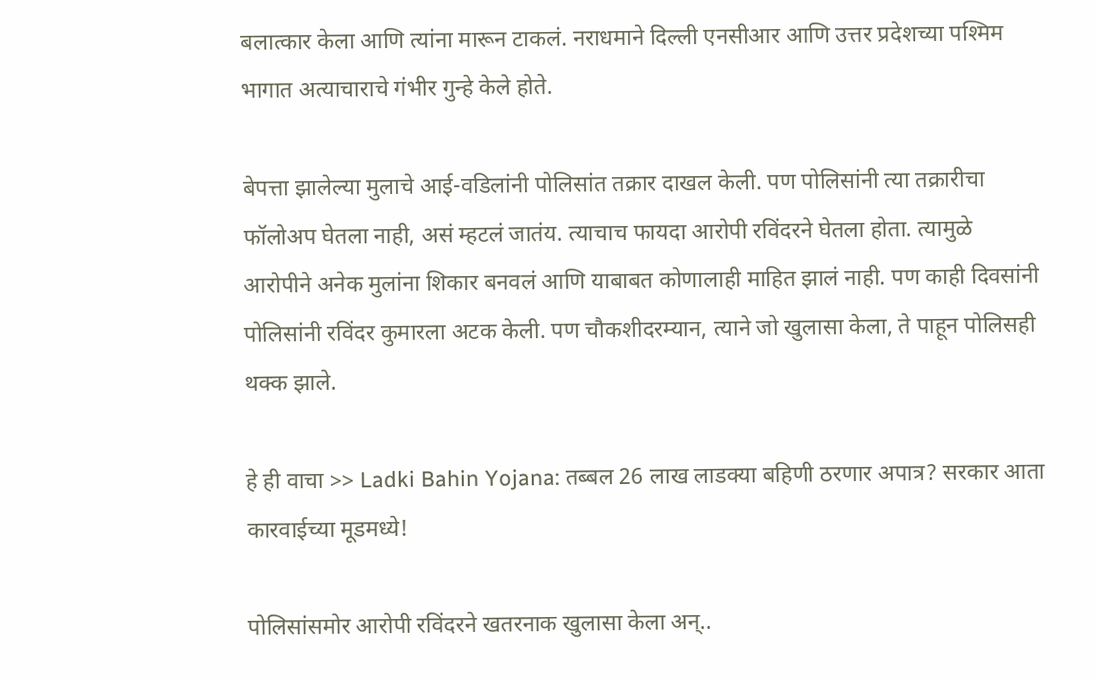बलात्कार केला आणि त्यांना मारून टाकलं. नराधमाने दिल्ली एनसीआर आणि उत्तर प्रदेशच्या पश्मिम भागात अत्याचाराचे गंभीर गुन्हे केले होते.

बेपत्ता झालेल्या मुलाचे आई-वडिलांनी पोलिसांत तक्रार दाखल केली. पण पोलिसांनी त्या तक्रारीचा फॉलोअप घेतला नाही, असं म्हटलं जातंय. त्याचाच फायदा आरोपी रविंदरने घेतला होता. त्यामुळे आरोपीने अनेक मुलांना शिकार बनवलं आणि याबाबत कोणालाही माहित झालं नाही. पण काही दिवसांनी पोलिसांनी रविंदर कुमारला अटक केली. पण चौकशीदरम्यान, त्याने जो खुलासा केला, ते पाहून पोलिसही थक्क झाले.

हे ही वाचा >> Ladki Bahin Yojana: तब्बल 26 लाख लाडक्या बहिणी ठरणार अपात्र? सरकार आता कारवाईच्या मूडमध्ये!

पोलिसांसमोर आरोपी रविंदरने खतरनाक खुलासा केला अन्..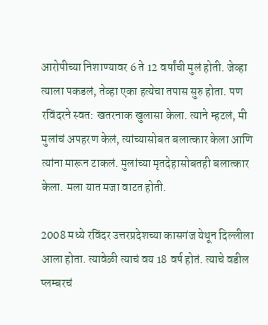आरोपीच्या निशाण्यावर 6 ते 12 वर्षांची मुलं होती. जेव्हा त्याला पकडलं, तेव्हा एका हत्येचा तपास सुरु होता. पण रविंदरने स्वत: खतरनाक खुलासा केला. त्याने म्हटलं, मी मुलांचं अपहरण केलं, त्यांच्यासोबत बलात्कार केला आणि त्यांना मारून टाकलं. मुलांच्या मृतदेहासोबतही बलात्कार केला. मला यात मजा वाटत होती.

2008 मध्ये रविंदर उत्तरप्रदेशच्या कासगंज येथून दिल्लीला आला होता. त्यावेळी त्याचं वय 18 वर्ष होतं. त्याचे वडील प्लम्बरचं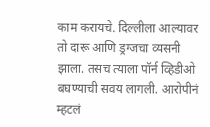काम करायचे. दिल्लीला आल्यावर तो दारू आणि ड्रग्जचा व्यसनी झाला. तसच त्याला पॉर्न व्हिडीओ बघण्याची सवय लागली. आरोपीनं म्हटलं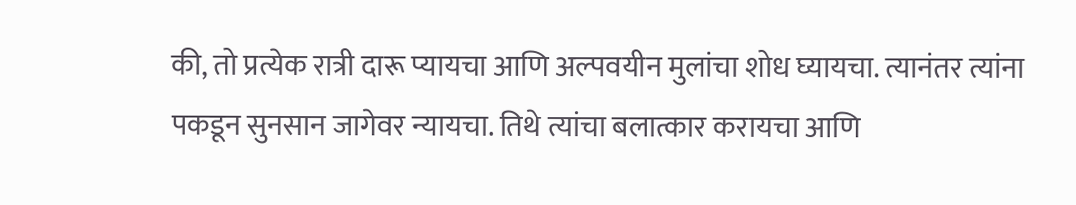की, तो प्रत्येक रात्री दारू प्यायचा आणि अल्पवयीन मुलांचा शोध घ्यायचा. त्यानंतर त्यांना पकडून सुनसान जागेवर न्यायचा. तिथे त्यांचा बलात्कार करायचा आणि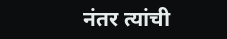नंतर त्यांची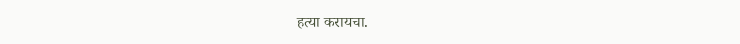हत्या करायचा.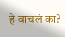हे वाचलं का?